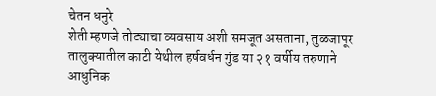चेतन धनुरे
शेती म्हणजे तोट्याचा व्यवसाय अशी समजूत असताना, तुळजापूर तालुक्यातील काटी येथील हर्षवर्धन गुंड या २१ वर्षीय तरुणाने आधुनिक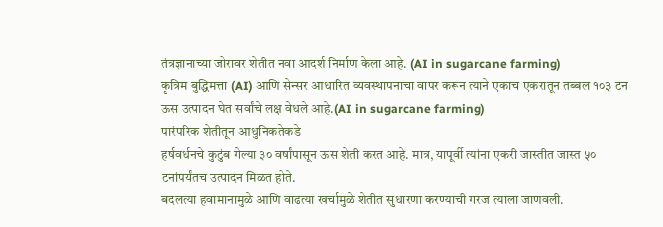तंत्रज्ञानाच्या जोरावर शेतीत नवा आदर्श निर्माण केला आहे. (AI in sugarcane farming)
कृत्रिम बुद्धिमत्ता (AI) आणि सेन्सर आधारित व्यवस्थापनाचा वापर करून त्याने एकाच एकरातून तब्बल १०३ टन ऊस उत्पादन घेत सर्वांचे लक्ष वेधले आहे.(AI in sugarcane farming)
पारंपरिक शेतीतून आधुनिकतेकडे
हर्षवर्धनचे कुटुंब गेल्या ३० वर्षांपासून ऊस शेती करत आहे. मात्र, यापूर्वी त्यांना एकरी जास्तीत जास्त ५० टनांपर्यंतच उत्पादन मिळत होते.
बदलत्या हवामानामुळे आणि वाढत्या खर्चामुळे शेतीत सुधारणा करण्याची गरज त्याला जाणवली.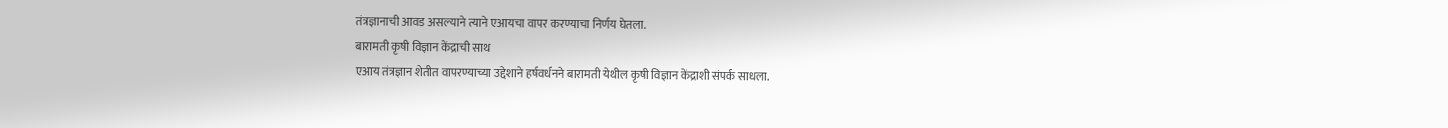तंत्रज्ञानाची आवड असल्याने त्याने एआयचा वापर करण्याचा निर्णय घेतला.
बारामती कृषी विज्ञान केंद्राची साथ
एआय तंत्रज्ञान शेतीत वापरण्याच्या उद्देशाने हर्षवर्धनने बारामती येथील कृषी विज्ञान केंद्राशी संपर्क साधला.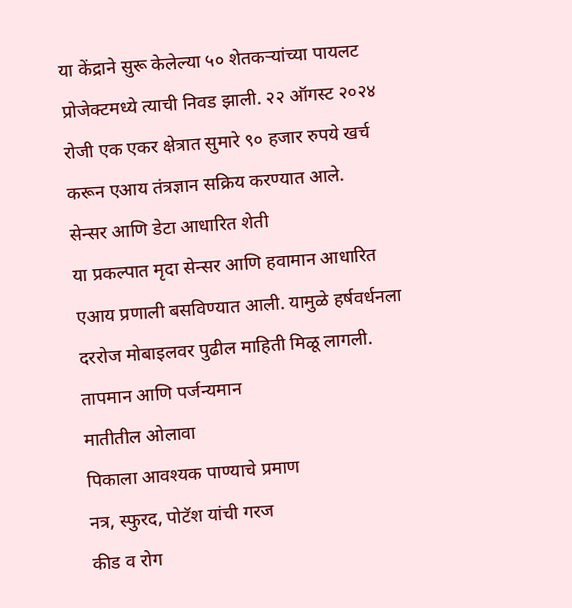या केंद्राने सुरू केलेल्या ५० शेतकऱ्यांच्या पायलट प्रोजेक्टमध्ये त्याची निवड झाली. २२ ऑगस्ट २०२४ रोजी एक एकर क्षेत्रात सुमारे ९० हजार रुपये खर्च करून एआय तंत्रज्ञान सक्रिय करण्यात आले.
सेन्सर आणि डेटा आधारित शेती
या प्रकल्पात मृदा सेन्सर आणि हवामान आधारित एआय प्रणाली बसविण्यात आली. यामुळे हर्षवर्धनला दररोज मोबाइलवर पुढील माहिती मिळू लागली.
तापमान आणि पर्जन्यमान
मातीतील ओलावा
पिकाला आवश्यक पाण्याचे प्रमाण
नत्र, स्फुरद, पोटॅश यांची गरज
कीड व रोग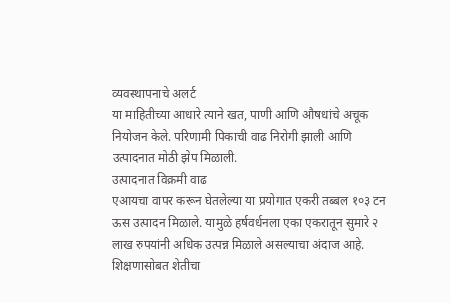व्यवस्थापनाचे अलर्ट
या माहितीच्या आधारे त्याने खत, पाणी आणि औषधांचे अचूक नियोजन केले. परिणामी पिकाची वाढ निरोगी झाली आणि उत्पादनात मोठी झेप मिळाली.
उत्पादनात विक्रमी वाढ
एआयचा वापर करून घेतलेल्या या प्रयोगात एकरी तब्बल १०३ टन ऊस उत्पादन मिळाले. यामुळे हर्षवर्धनला एका एकरातून सुमारे २ लाख रुपयांनी अधिक उत्पन्न मिळाले असल्याचा अंदाज आहे.
शिक्षणासोबत शेतीचा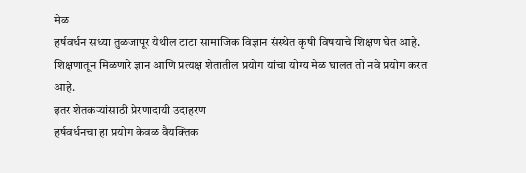मेळ
हर्षवर्धन सध्या तुळजापूर येथील टाटा सामाजिक विज्ञान संस्थेत कृषी विषयाचे शिक्षण घेत आहे. शिक्षणातून मिळणारे ज्ञान आणि प्रत्यक्ष शेतातील प्रयोग यांचा योग्य मेळ घालत तो नवे प्रयोग करत आहे.
इतर शेतकऱ्यांसाठी प्रेरणादायी उदाहरण
हर्षवर्धनचा हा प्रयोग केवळ वैयक्तिक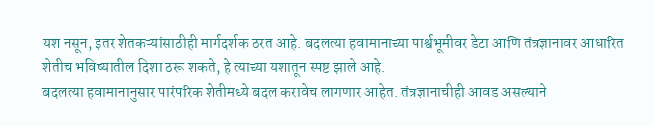यश नसून, इतर शेतकऱ्यांसाठीही मार्गदर्शक ठरत आहे. बदलत्या हवामानाच्या पार्श्वभूमीवर डेटा आणि तंत्रज्ञानावर आधारित शेतीच भविष्यातील दिशा ठरू शकते, हे त्याच्या यशातून स्पष्ट झाले आहे.
बदलत्या हवामानानुसार पारंपरिक शेतीमध्ये बदल करावेच लागणार आहेत. तंत्रज्ञानाचीही आवड असल्याने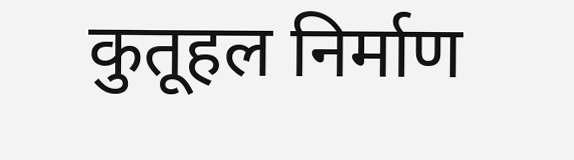कुतूहल निर्माण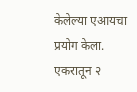केलेल्या एआयचा प्रयोग केला. एकरातून २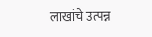लाखांचे उत्पन्न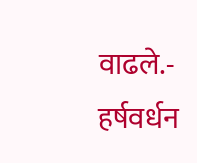वाढले.- हर्षवर्धन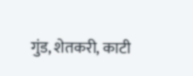गुंड, शेतकरी, काटी